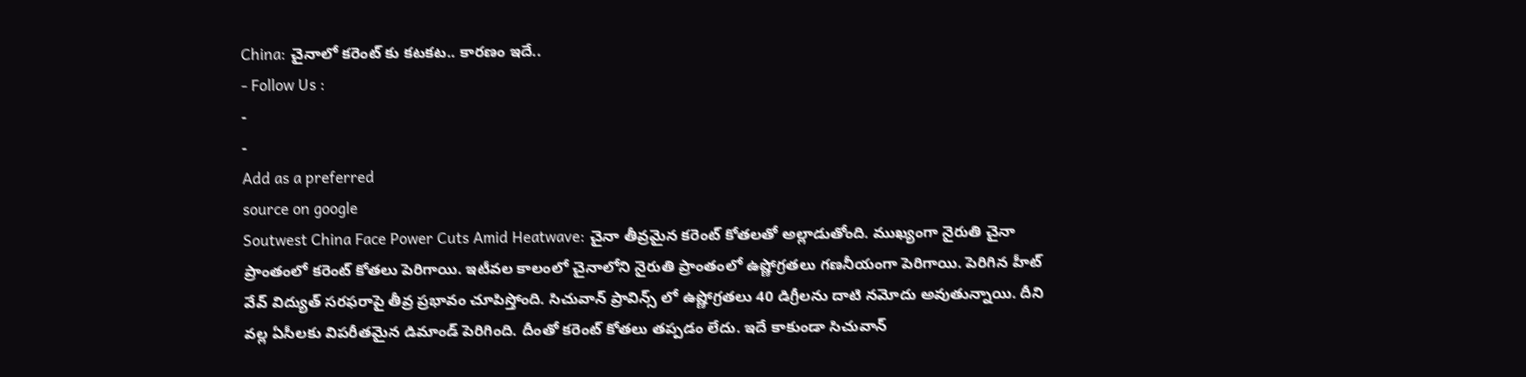China: చైనాలో కరెంట్ కు కటకట.. కారణం ఇదే..
- Follow Us :
-
-
Add as a preferred
source on google
Soutwest China Face Power Cuts Amid Heatwave: చైనా తీవ్రమైన కరెంట్ కోతలతో అల్లాడుతోంది. ముఖ్యంగా నైరుతి చైనా ప్రాంతంలో కరెంట్ కోతలు పెరిగాయి. ఇటీవల కాలంలో చైనాలోని నైరుతి ప్రాంతంలో ఉష్ణోగ్రతలు గణనీయంగా పెరిగాయి. పెరిగిన హీట్ వేవ్ విద్యుత్ సరఫరాపై తీవ్ర ప్రభావం చూపిస్తోంది. సిచువాన్ ప్రావిన్స్ లో ఉష్ణోగ్రతలు 40 డిగ్రీలను దాటి నమోదు అవుతున్నాయి. దీని వల్ల ఏసీలకు విపరీతమైన డిమాండ్ పెరిగింది. దీంతో కరెంట్ కోతలు తప్పడం లేదు. ఇదే కాకుండా సిచువాన్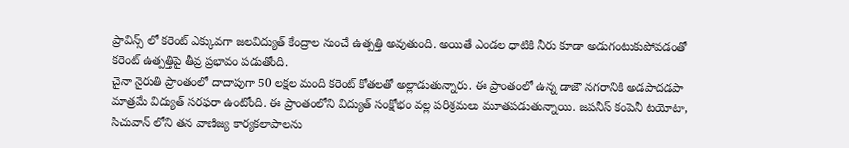ప్రావిన్స్ లో కరెంట్ ఎక్కువగా జలవిద్యుత్ కేంద్రాల నుంచే ఉత్పత్తి అవుతుంది. అయితే ఎండల ధాటికి నీరు కూడా అడుగంటుకుపోవడంతో కరెంట్ ఉత్పత్తిపై తీవ్ర ప్రభావం పడుతోంది.
చైనా నైరుతి ప్రాంతంలో దాదాపుగా 50 లక్షల మంది కరెంట్ కోతలతో అల్లాడుతున్నారు. ఈ ప్రాంతంలో ఉన్న డాజౌ నగరానికి అడపాదడపా మాత్రమే విద్యుత్ సరఫరా ఉంటోంది. ఈ ప్రాంతంలోని విద్యుత్ సంక్షోభం వల్ల పరిశ్రమలు మూతపడుతున్నాయి. జపనీస్ కంపెనీ టయోటా, సిచువాన్ లోని తన వాణిజ్య కార్యకలాపాలను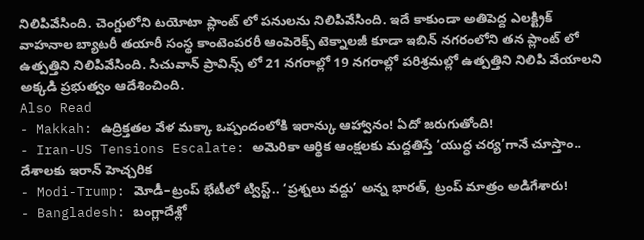నిలిపివేసింది. చెంగ్డులోని టయోటా ప్లాంట్ లో పనులను నిలిపివేసింది. ఇదే కాకుండా అతిపెద్ద ఎలక్ట్రిక్ వాహనాల బ్యాటరీ తయారీ సంస్థ కాంటెంపరరీ ఆంపెరెక్స్ టెక్నాలజీ కూడా ఇబిన్ నగరంలోని తన ప్లాంట్ లో ఉత్పత్తిని నిలిపివేసింది. సిచువాన్ ప్రావిన్స్ లో 21 నగరాల్లో 19 నగరాల్లో పరిశ్రమల్లో ఉత్పత్తిని నిలిపి వేయాలని అక్కడి ప్రభుత్వం ఆదేశించింది.
Also Read
- Makkah: ఉద్రిక్తతల వేళ మక్కా ఒప్పందంలోకి ఇరాన్కు ఆహ్వానం! ఏదో జరుగుతోంది!
- Iran-US Tensions Escalate: అమెరికా ఆర్థిక ఆంక్షలకు మద్దతిస్తే ‘యుద్ధ చర్య’గానే చూస్తాం.. దేశాలకు ఇరాన్ హెచ్చరిక
- Modi-Trump: మోడీ–ట్రంప్ భేటీలో ట్విస్ట్.. ‘ప్రశ్నలు వద్దు’ అన్న భారత్, ట్రంప్ మాత్రం అడిగేశారు!
- Bangladesh: బంగ్లాదేశ్లో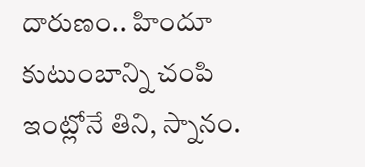దారుణం.. హిందూ కుటుంబాన్ని చంపి ఇంట్లోనే తిని, స్నానం.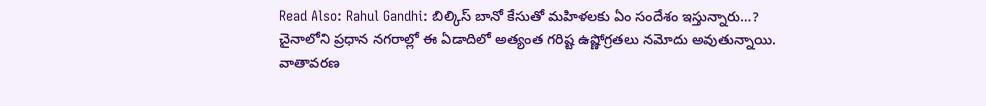Read Also: Rahul Gandhi: బిల్కిస్ బానో కేసుతో మహిళలకు ఏం సందేశం ఇస్తున్నారు…?
చైనాలోని ప్రధాన నగరాల్లో ఈ ఏడాదిలో అత్యంత గరిష్ట ఉష్ణోగ్రతలు నమోదు అవుతున్నాయి. వాతావరణ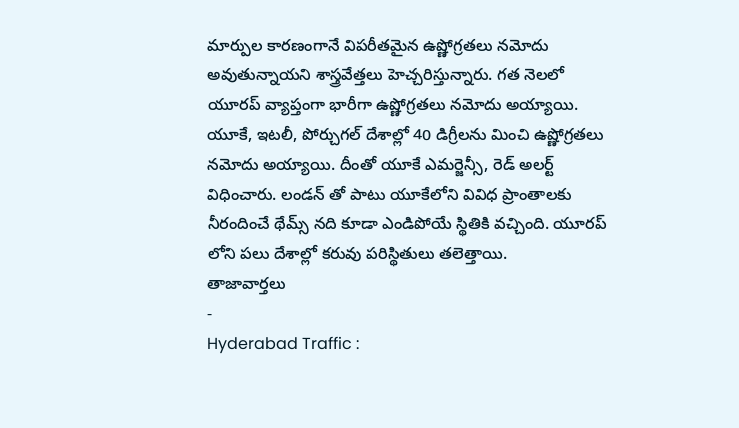మార్పుల కారణంగానే విపరీతమైన ఉష్ణోగ్రతలు నమోదు అవుతున్నాయని శాస్త్రవేత్తలు హెచ్చరిస్తున్నారు. గత నెలలో యూరప్ వ్యాప్తంగా భారీగా ఉష్ణోగ్రతలు నమోదు అయ్యాయి. యూకే, ఇటలీ, పోర్చుగల్ దేశాల్లో 40 డిగ్రీలను మించి ఉష్ణోగ్రతలు నమోదు అయ్యాయి. దీంతో యూకే ఎమర్జెన్సీ, రెడ్ అలర్ట్ విధించారు. లండన్ తో పాటు యూకేలోని వివిధ ప్రాంతాలకు నీరందించే థేమ్స్ నది కూడా ఎండిపోయే స్థితికి వచ్చింది. యూరప్ లోని పలు దేశాల్లో కరువు పరిస్థితులు తలెత్తాయి.
తాజావార్తలు
-
Hyderabad Traffic :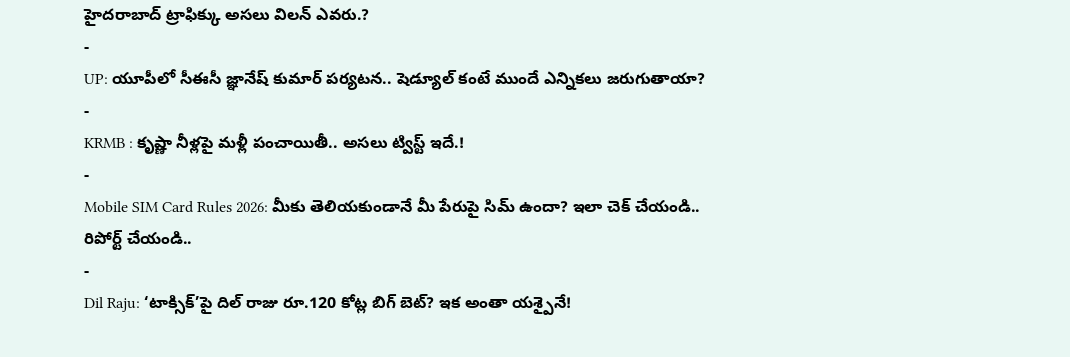హైదరాబాద్ ట్రాఫిక్కు అసలు విలన్ ఎవరు.?
-
UP: యూపీలో సీఈసీ జ్ఞానేష్ కుమార్ పర్యటన.. షెడ్యూల్ కంటే ముందే ఎన్నికలు జరుగుతాయా?
-
KRMB : కృష్ణా నీళ్లపై మళ్లీ పంచాయితీ.. అసలు ట్విస్ట్ ఇదే.!
-
Mobile SIM Card Rules 2026: మీకు తెలియకుండానే మీ పేరుపై సిమ్ ఉందా? ఇలా చెక్ చేయండి.. రిపోర్ట్ చేయండి..
-
Dil Raju: ‘టాక్సిక్’పై దిల్ రాజు రూ.120 కోట్ల బిగ్ బెట్? ఇక అంతా యశ్పైనే!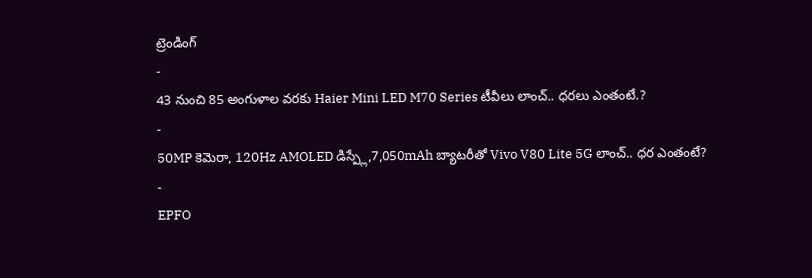ట్రెండింగ్
-
43 నుంచి 85 అంగుళాల వరకు Haier Mini LED M70 Series టీవీలు లాంచ్.. ధరలు ఎంతంటే.?
-
50MP కెమెరా, 120Hz AMOLED డిస్ప్లే,7,050mAh బ్యాటరీతో Vivo V80 Lite 5G లాంచ్.. ధర ఎంతంటే?
-
EPFO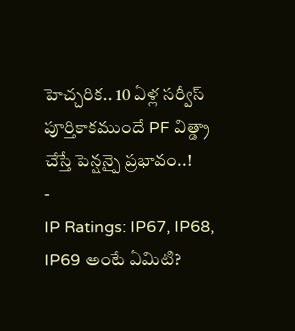హెచ్చరిక.. 10 ఏళ్ల సర్వీస్ పూర్తికాకముందే PF విత్డ్రా చేస్తే పెన్షన్పై ప్రభావం..!
-
IP Ratings: IP67, IP68, IP69 అంటే ఏమిటి?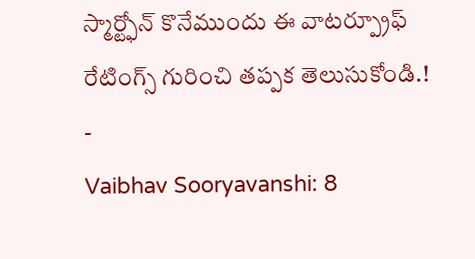స్మార్ట్ఫోన్ కొనేముందు ఈ వాటర్ప్రూఫ్ రేటింగ్స్ గురించి తప్పక తెలుసుకోండి.!
-
Vaibhav Sooryavanshi: 8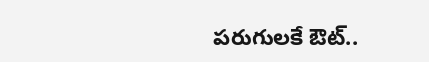పరుగులకే ఔట్..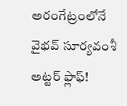అరంగేట్రంలోనే వైభవ్ సూర్యవంశీ అట్టర్ ఫ్లాఫ్!